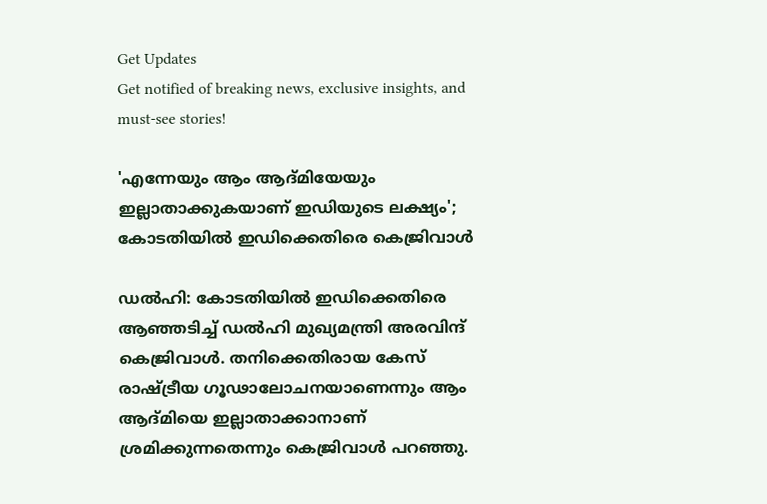Get Updates
Get notified of breaking news, exclusive insights, and must-see stories!

'എന്നേയും ആം ആദ്മിയേയും ഇല്ലാതാക്കുകയാണ് ഇഡിയുടെ ലക്ഷ്യം'; കോടതിയിൽ ഇഡിക്കെതിരെ കെജ്രിവാൾ

ഡൽഹി: കോടതിയിൽ ഇഡിക്കെതിരെ ആഞ്ഞടിച്ച് ഡൽഹി മുഖ്യമന്ത്രി അരവിന്ദ് കെജ്രിവാൾ. തനിക്കെതിരായ കേസ് രാഷ്ട്രീയ ഗൂഢാലോചനയാണെന്നും ആം ആദ്മിയെ ഇല്ലാതാക്കാനാണ് ശ്രമിക്കുന്നതെന്നും കെജ്രിവാൾ പറഞ്ഞു.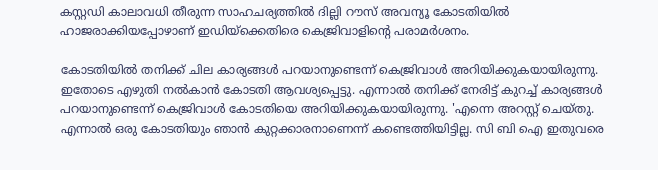കസ്റ്റഡി കാലാവധി തീരുന്ന സാഹചര്യത്തില്‍ ദില്ലി റൗസ് അവന്യൂ കോടതിയില്‍ ഹാജരാക്കിയപ്പോഴാണ് ഇഡിയ്ക്കെതിരെ കെജ്രിവാളിന്റെ പരാമർശനം.

കോടതിയിൽ തനിക്ക് ചില കാര്യങ്ങൾ പറയാനുണ്ടെന്ന് കെജ്രിവാൾ അറിയിക്കുകയായിരുന്നു. ഇതോടെ എഴുതി നൽകാൻ കോടതി ആവശ്യപ്പെട്ടു. എന്നാൽ തനിക്ക് നേരിട്ട് കുറച്ച് കാര്യങ്ങൾ പറയാനുണ്ടെന്ന് കെജ്രിവാൾ കോടതിയെ അറിയിക്കുകയായിരുന്നു. 'എന്നെ അറസ്റ്റ് ചെയ്തു. എന്നാൽ ഒരു കോടതിയും ഞാൻ കുറ്റക്കാരനാണെന്ന് കണ്ടെത്തിയിട്ടില്ല. സി ബി ഐ ഇതുവരെ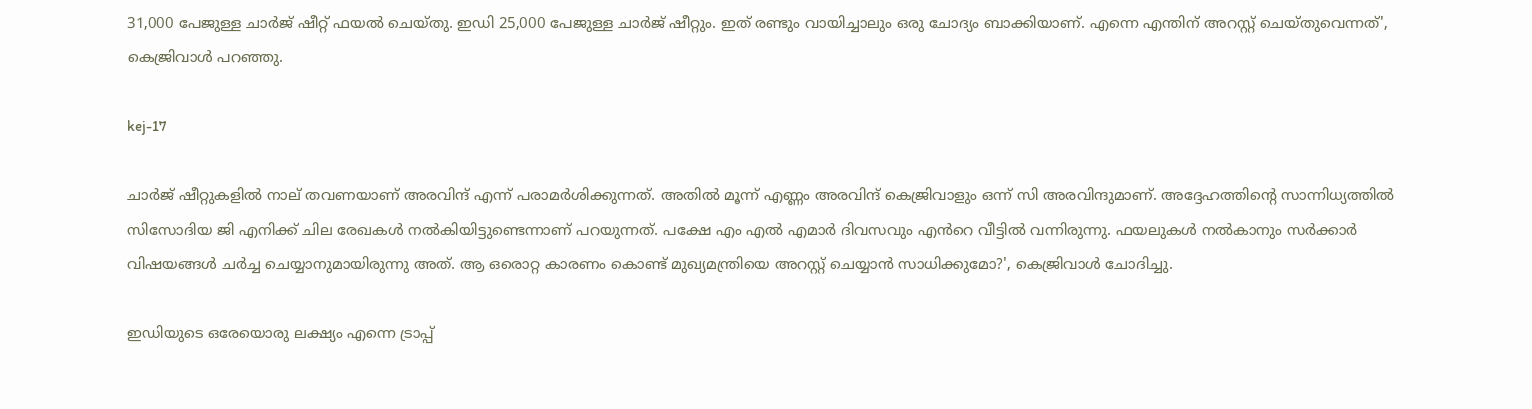31,000 പേജുള്ള ചാർജ് ഷീറ്റ് ഫയൽ ചെയ്തു. ഇഡി 25,000 പേജുള്ള ചാർജ് ഷീറ്റും. ഇത് രണ്ടും വായിച്ചാലും ഒരു ചോദ്യം ബാക്കിയാണ്. എന്നെ എന്തിന് അറസ്റ്റ് ചെയ്തുവെന്നത്', കെജ്രിവാൾ പറഞ്ഞു.

kej-17

ചാർജ് ഷീറ്റുകളിൽ നാല് തവണയാണ് അരവിന്ദ് എന്ന് പരാമർശിക്കുന്നത്. അതിൽ മൂന്ന് എണ്ണം അരവിന്ദ് കെജ്രിവാളും ഒന്ന് സി അരവിന്ദുമാണ്. അദ്ദേഹത്തിന്റെ സാന്നിധ്യത്തിൽ സിസോദിയ ജി എനിക്ക് ചില രേഖകൾ നൽകിയിട്ടുണ്ടെന്നാണ് പറയുന്നത്. പക്ഷേ എം എൽ എമാർ ദിവസവും എൻറെ വീട്ടിൽ വന്നിരുന്നു. ഫയലുകൾ നൽകാനും സർക്കാർ വിഷയങ്ങൾ ചർച്ച ചെയ്യാനുമായിരുന്നു അത്. ആ ഒരൊറ്റ കാരണം കൊണ്ട് മുഖ്യമന്ത്രിയെ അറസ്റ്റ് ചെയ്യാൻ സാധിക്കുമോ?', കെജ്രിവാൾ ചോദിച്ചു.

ഇഡിയുടെ ഒരേയൊരു ലക്ഷ്യം എന്നെ ട്രാപ്പ്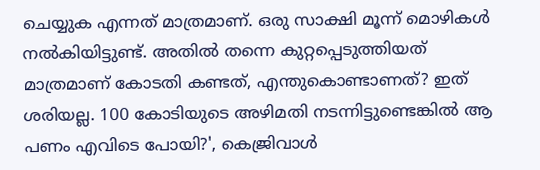ചെയ്യുക എന്നത് മാത്രമാണ്. ഒരു സാക്ഷി മൂന്ന് മൊഴികൾ നൽകിയിട്ടുണ്ട്. അതിൽ തന്നെ കുറ്റപ്പെടുത്തിയത് മാത്രമാണ് കോടതി കണ്ടത്, എന്തുകൊണ്ടാണത്? ഇത് ശരിയല്ല. 100 കോടിയുടെ അഴിമതി നടന്നിട്ടുണ്ടെങ്കിൽ ആ പണം എവിടെ പോയി?', കെജ്രിവാൾ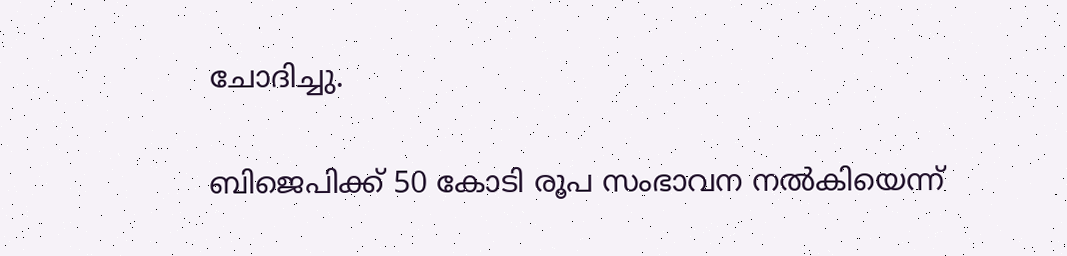ചോദിച്ചു.

ബിജെപിക്ക് 50 കോടി രൂപ സംഭാവന നൽകിയെന്ന്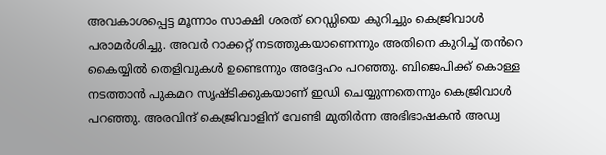അവകാശപ്പെട്ട മൂന്നാം സാക്ഷി ശരത് റെഡ്ഡിയെ കുറിച്ചും കെജ്രിവാൾ പരാമർശിച്ചു. അവർ റാക്കറ്റ് നടത്തുകയാണെന്നും അതിനെ കുറിച്ച് തൻറെ കൈയ്യിൽ തെളിവുകൾ ഉണ്ടെന്നും അദ്ദേഹം പറഞ്ഞു. ബിജെപിക്ക് കൊള്ള നടത്താൻ പുകമറ സൃഷ്ടിക്കുകയാണ് ഇഡി ചെയ്യുന്നതെന്നും കെജ്രിവാൾ പറഞ്ഞു. അരവിന്ദ് കെജ്രിവാളിന് വേണ്ടി മുതിര്‍ന്ന അഭിഭാഷകന്‍ അഡ്വ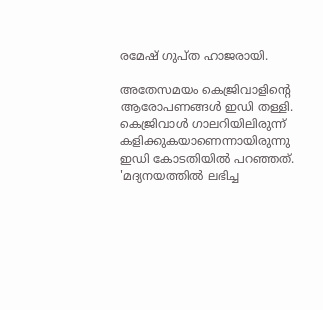രമേഷ് ഗുപ്ത ഹാജരായി.

അതേസമയം കെജ്രിവാളിന്റെ ആരോപണങ്ങൾ ഇഡി തള്ളി. കെജ്രിവാൾ ഗാലറിയിലിരുന്ന് കളിക്കുകയാണെന്നായിരുന്നു ഇഡി കോടതിയിൽ പറഞ്ഞത്. 'മദ്യനയത്തിൽ ലഭിച്ച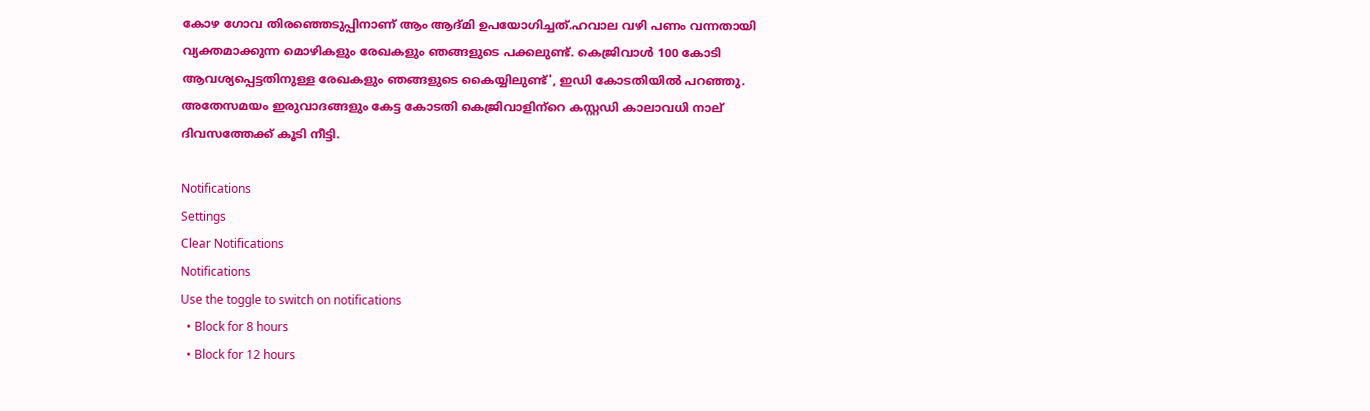കോഴ ഗോവ തിരഞ്ഞെടുപ്പിനാണ് ആം ആദ്മി ഉപയോഗിച്ചത്.ഹവാല വഴി പണം വന്നതായി വ്യക്തമാക്കുന്ന മൊഴികളും രേഖകളും ഞങ്ങളുടെ പക്കലുണ്ട്. കെജ്രിവാൾ 100 കോടി ആവശ്യപ്പെട്ടതിനുള്ള രേഖകളും ഞങ്ങളുടെ കൈയ്യിലുണ്ട്', ഇഡി കോടതിയിൽ പറഞ്ഞു. അതേസമയം ഇരുവാദങ്ങളും കേട്ട കോടതി കെജ്രിവാളിന്‌റെ കസ്റ്റഡി കാലാവധി നാല് ദിവസത്തേക്ക് കൂടി നീട്ടി.

Notifications
Settings
Clear Notifications
Notifications
Use the toggle to switch on notifications
  • Block for 8 hours
  • Block for 12 hours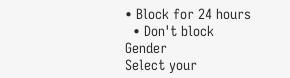• Block for 24 hours
  • Don't block
Gender
Select your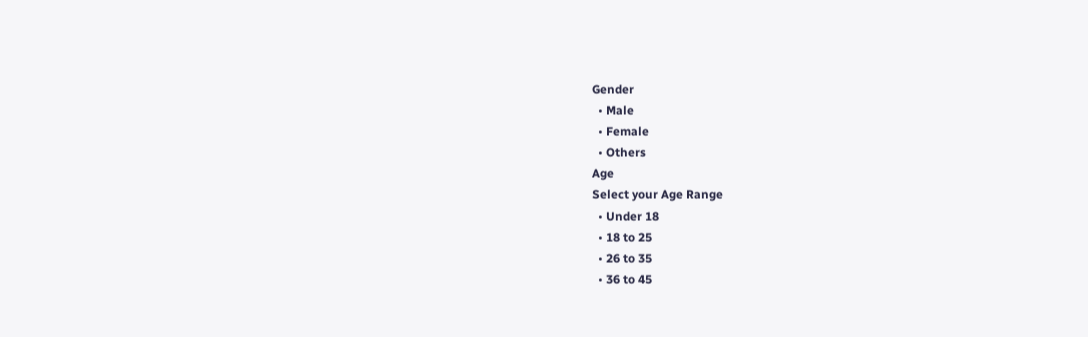Gender
  • Male
  • Female
  • Others
Age
Select your Age Range
  • Under 18
  • 18 to 25
  • 26 to 35
  • 36 to 45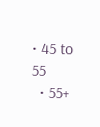• 45 to 55
  • 55+